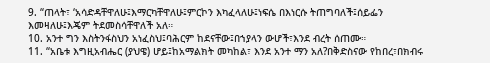9. “ጠላት፣ ‘አሳድዳቸዋለሁ፤እማርካቸዋለሁ፤ምርኮን እካፈላለሁ፤ነፍሴ በእነርሱ ትጠግባለች፤ሰይፌን እመዛለሁ፤እጄም ትደመስሳቸዋለች አለ።
10. አንተ ግን እስትንፋስህን አነፈስህ፤ባሕርም ከደናቸው፤በኀያላን ውሆች፣እንደ ብረት ሰጠሙ።
11. “አቤቱ እግዚአብሔር (ያህዌ) ሆይ፤ከአማልክት መካከል፣ እንደ አንተ ማን አለ?በቅድስናው የከበረ፣በክብሩ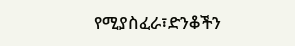የሚያስፈራ፣ድንቆችን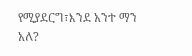የሚያደርግ፣እንደ አንተ ማን አለ?